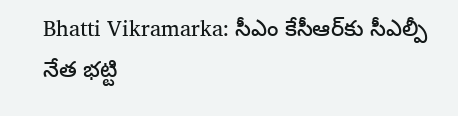Bhatti Vikramarka: సీఎం కేసీఆర్‌కు సీఎల్పీ నేత భట్టి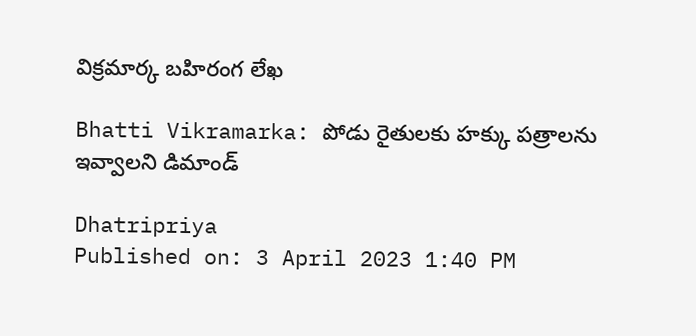విక్రమార్క బహిరంగ లేఖ

Bhatti Vikramarka: పోడు రైతుల‌కు హ‌క్కు ప‌త్రాల‌ను ఇవ్వాల‌ని డిమాండ్

Dhatripriya
Published on: 3 April 2023 1:40 PM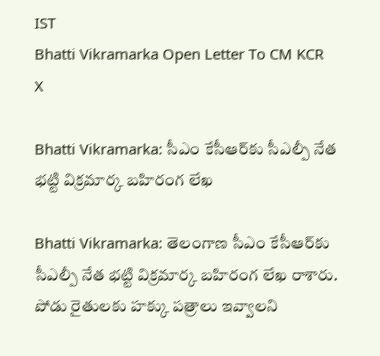IST
Bhatti Vikramarka Open Letter To CM KCR
X

Bhatti Vikramarka: సీఎం కేసీఆర్‌కు సీఎల్పీ నేత భట్టి విక్రమార్క బహిరంగ లేఖ

Bhatti Vikramarka: తెలంగాణ సీఎం కేసీఆర్‌కు సీఎల్పీ నేత భట్టి విక్రమార్క బహిరంగ లేఖ రాశారు. పోడు రైతులకు హక్కు పత్రాలు ఇవ్వాలని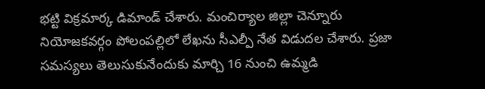భట్టి విక్రమార్క డిమాండ్ చేశారు. మంచిర్యాల జిల్లా చెన్నూరు నియోజ‌క‌వ‌ర్గం పోలంప‌ల్లిలో లేఖ‌ను సీఎల్పీ నేత విడుద‌ల చేశారు. ప్రజా సమస్యలు తెలుసుకునేందుకు మార్చి 16 నుంచి ఉమ్మడి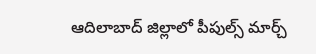ఆదిలాబాద్ జిల్లాలో పీపుల్స్ మార్చ్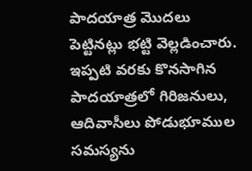పాదయాత్ర మొదలు పెట్టినట్లు భట్టి వెల్లడించారు. ఇప్పటి వరకు కొనసాగిన పాదయాత్రలో గిరిజనులు, ఆదివాసీలు పోడుభూముల సమస్యను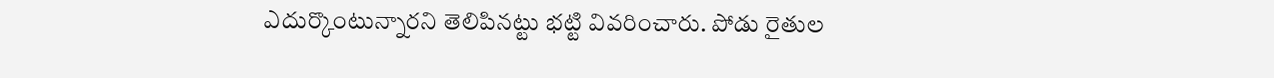ఎదుర్కొంటున్నారని తెలిపినట్టు భట్టి వివరించారు. పోడు రైతుల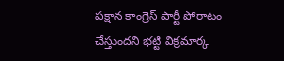పక్షాన కాంగ్రెస్ పార్టీ పోరాటం చేస్తుందని భట్టి విక్రమార్క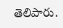తెలిపారు.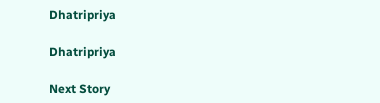Dhatripriya

Dhatripriya

Next Story